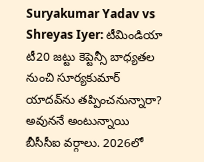Suryakumar Yadav vs Shreyas Iyer: టీమిండియా టీ20 జట్టు కెప్టెన్సీ బాధ్యతల నుంచి సూర్యకుమార్ యాదవ్‌ను తప్పించనున్నారా? అవుననే అంటున్నాయి బీసీసీఐ వర్గాలు. 2026లో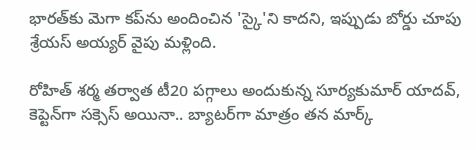భారత్‌కు మెగా కప్‌ను అందించిన 'స్కై'ని కాదని, ఇప్పుడు బోర్డు చూపు శ్రేయస్ అయ్యర్ వైపు మళ్లింది.

రోహిత్ శర్మ తర్వాత టీ20 పగ్గాలు అందుకున్న సూర్యకుమార్ యాదవ్, కెప్టెన్‌గా సక్సెస్ అయినా.. బ్యాటర్‌గా మాత్రం తన మార్క్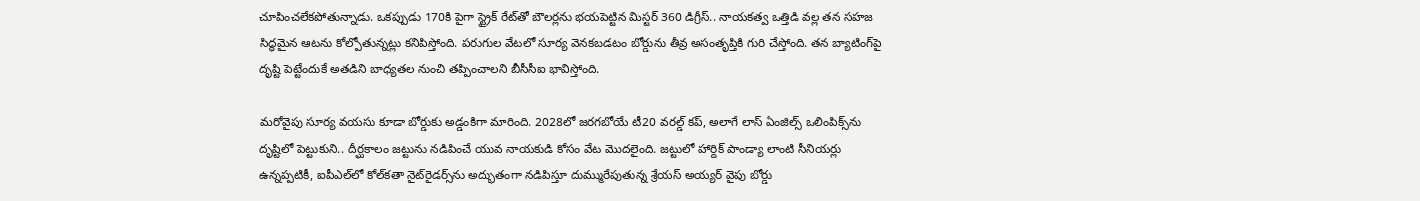చూపించలేకపోతున్నాడు. ఒకప్పుడు 170కి పైగా స్ట్రైక్ రేట్‌తో బౌలర్లను భయపెట్టిన మిస్టర్ 360 డిగ్రీస్.. నాయకత్వ ఒత్తిడి వల్ల తన సహజ సిద్ధమైన ఆటను కోల్పోతున్నట్లు కనిపిస్తోంది. పరుగుల వేటలో సూర్య వెనకబడటం బోర్డును తీవ్ర అసంతృప్తికి గురి చేస్తోంది. తన బ్యాటింగ్‌పై దృష్టి పెట్టేందుకే అతడిని బాధ్యతల నుంచి తప్పించాలని బీసీసీఐ భావిస్తోంది.

మరోవైపు సూర్య వయసు కూడా బోర్డుకు అడ్డంకిగా మారింది. 2028లో జరగబోయే టీ20 వరల్డ్ కప్, అలాగే లాస్ ఏంజిల్స్ ఒలింపిక్స్‌ను దృష్టిలో పెట్టుకుని.. దీర్ఘకాలం జట్టును నడిపించే యువ నాయకుడి కోసం వేట మొదలైంది. జట్టులో హార్దిక్ పాండ్యా లాంటి సీనియర్లు ఉన్నప్పటికీ, ఐపీఎల్‌లో కోల్‌కతా నైట్‌రైడర్స్‌ను అద్భుతంగా నడిపిస్తూ దుమ్మురేపుతున్న శ్రేయస్ అయ్యర్ వైపు బోర్డు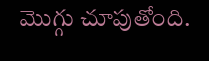మొగ్గు చూపుతోంది.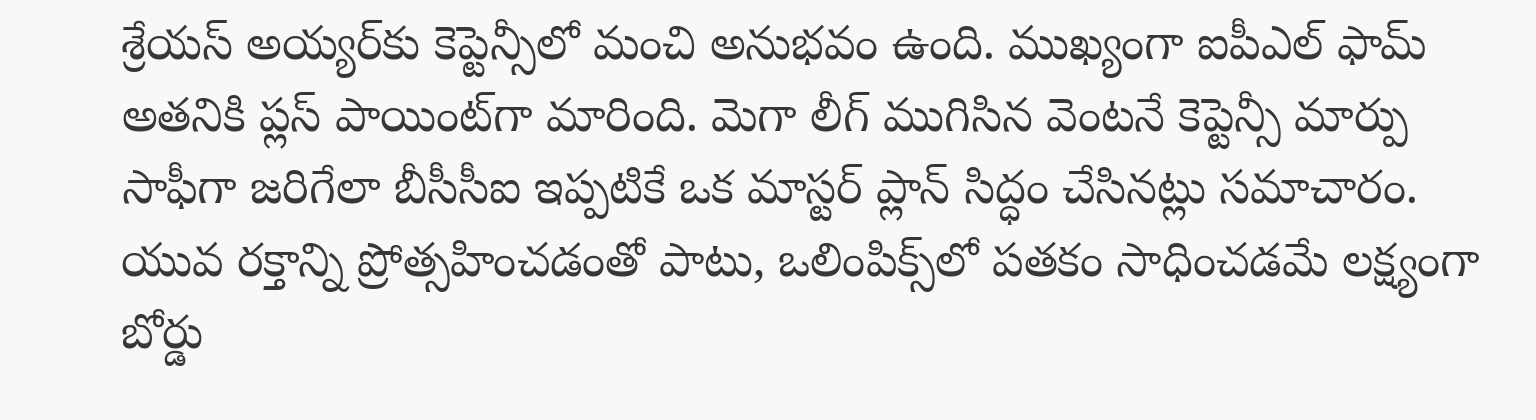శ్రేయస్ అయ్యర్‌కు కెప్టెన్సీలో మంచి అనుభవం ఉంది. ముఖ్యంగా ఐపీఎల్ ఫామ్ అతనికి ప్లస్ పాయింట్‌గా మారింది. మెగా లీగ్ ముగిసిన వెంటనే కెప్టెన్సీ మార్పు సాఫీగా జరిగేలా బీసీసీఐ ఇప్పటికే ఒక మాస్టర్ ప్లాన్ సిద్ధం చేసినట్లు సమాచారం. యువ రక్తాన్ని ప్రోత్సహించడంతో పాటు, ఒలింపిక్స్‌లో పతకం సాధించడమే లక్ష్యంగా బోర్డు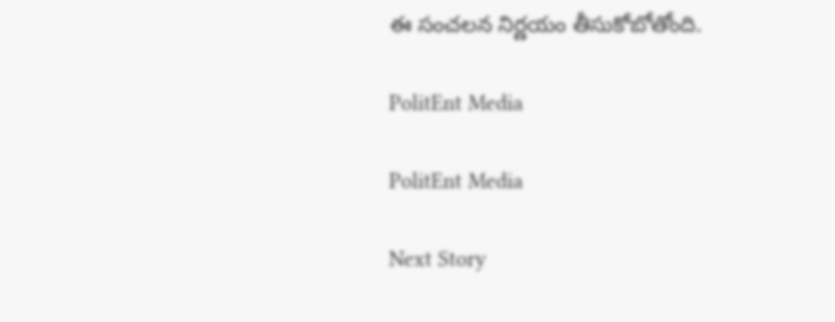ఈ సంచలన నిర్ణయం తీసుకోబోతోంది.

PolitEnt Media

PolitEnt Media

Next Story